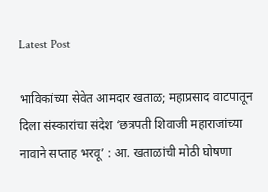Latest Post

भाविकांच्या सेवेत आमदार खताळ; महाप्रसाद वाटपातून दिला संस्कारांचा संदेश ‘छत्रपती शिवाजी महाराजांच्या नावाने सप्ताह भरवू’ : आ. खताळांची मोठी घोषणा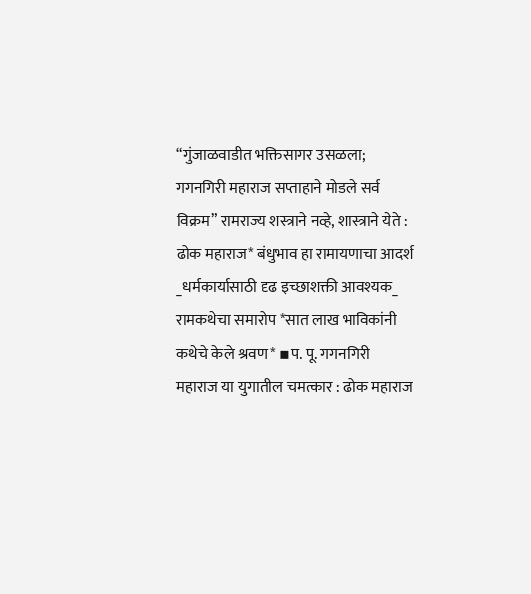“गुंजाळवाडीत भक्तिसागर उसळला; गगनगिरी महाराज सप्ताहाने मोडले सर्व विक्रम” रामराज्य शस्त्राने नव्हे, शास्त्राने येते : ढोक महाराज* बंधुभाव हा रामायणाचा आदर्श _धर्मकार्यासाठी दृढ इच्छाशक्ती आवश्यक_ रामकथेचा समारोप *सात लाख भाविकांनी कथेचे केले श्रवण* ▪प. पू. गगनगिरी महाराज या युगातील चमत्कार : ढोक महाराज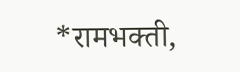*रामभक्ती,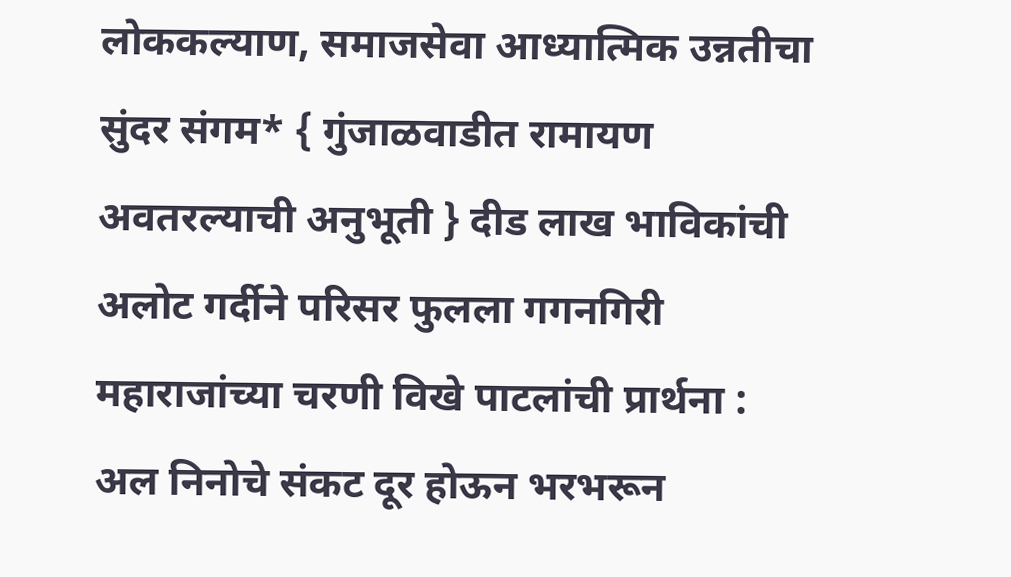लोककल्याण, समाजसेवा आध्यात्मिक उन्नतीचा सुंदर संगम* { गुंजाळवाडीत रामायण अवतरल्याची अनुभूती } दीड लाख भाविकांची अलोट गर्दीने परिसर फुलला गगनगिरी महाराजांच्या चरणी विखे पाटलांची प्रार्थना : अल निनोचे संकट दूर होऊन भरभरून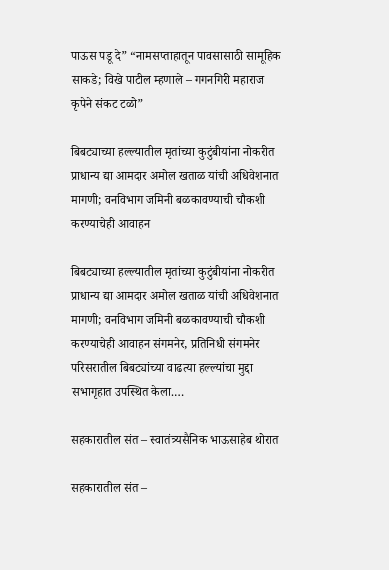पाऊस पडू दे” “नामसप्ताहातून पावसासाठी सामूहिक साकडे; विखे पाटील म्हणाले – गगनगिरी महाराज कृपेने संकट टळो”

बिबट्याच्या हल्ल्यातील मृतांच्या कुटुंबीयांना नोकरीत प्राधान्य द्या आमदार अमोल खताळ यांची अधिवेशनात मागणी; वनविभाग जमिनी बळकावण्याची चौकशी करण्याचेही आवाहन

बिबट्याच्या हल्ल्यातील मृतांच्या कुटुंबीयांना नोकरीत प्राधान्य द्या आमदार अमोल खताळ यांची अधिवेशनात मागणी; वनविभाग जमिनी बळकावण्याची चौकशी करण्याचेही आवाहन संगमनेर, प्रतिनिधी संगमनेर परिसरातील बिबट्यांच्या वाढत्या हल्ल्यांचा मुद्दा सभागृहात उपस्थित केला.…

सहकारातील संत – स्वातंत्र्यसैनिक भाऊसाहेब थोरात

सहकारातील संत –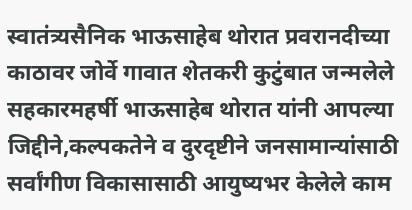स्वातंत्र्यसैनिक भाऊसाहेब थोरात प्रवरानदीच्या काठावर जोर्वे गावात शेतकरी कुटुंबात जन्मलेले सहकारमहर्षी भाऊसाहेब थोरात यांनी आपल्या जिद्दीने,कल्पकतेने व दुरदृष्टीने जनसामान्यांसाठी सर्वांगीण विकासासाठी आयुष्यभर केलेले काम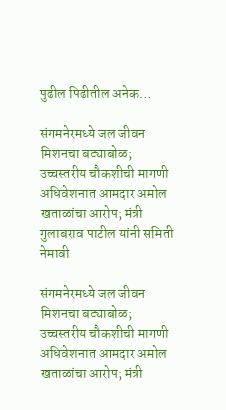पुढील पिढीतील अनेक…

संगमनेरमध्ये जल जीवन मिशनचा बट्याबोळ; उच्चस्तरीय चौकशीची मागणी अधिवेशनात आमदार अमोल खताळांचा आरोप; मंत्री गुलाबराव पाटील यांनी समिती नेमावी

संगमनेरमध्ये जल जीवन मिशनचा बट्याबोळ; उच्चस्तरीय चौकशीची मागणी अधिवेशनात आमदार अमोल खताळांचा आरोप; मंत्री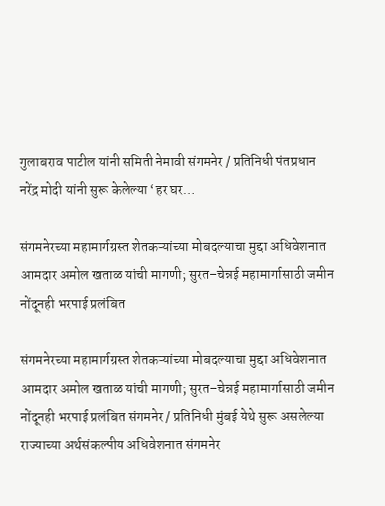गुलाबराव पाटील यांनी समिती नेमावी संगमनेर / प्रतिनिधी पंतप्रधान नरेंद्र मोदी यांनी सुरू केलेल्या ‘हर घर…

संगमनेरच्या महामार्गग्रस्त शेतकऱ्यांच्या मोबदल्याचा मुद्दा अधिवेशनात आमदार अमोल खताळ यांची मागणी; सुरत–चेन्नई महामार्गासाठी जमीन नोंदूनही भरपाई प्रलंबित

संगमनेरच्या महामार्गग्रस्त शेतकऱ्यांच्या मोबदल्याचा मुद्दा अधिवेशनात आमदार अमोल खताळ यांची मागणी; सुरत–चेन्नई महामार्गासाठी जमीन नोंदूनही भरपाई प्रलंबित संगमनेर / प्रतिनिधी मुंबई येथे सुरू असलेल्या राज्याच्या अर्थसंकल्पीय अधिवेशनात संगमनेर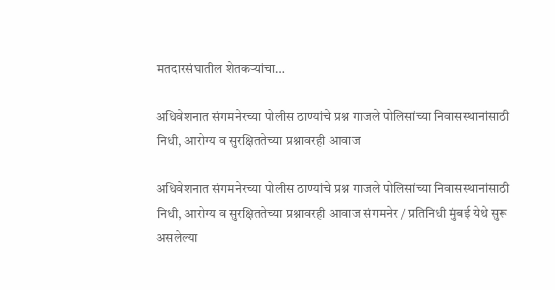मतदारसंघातील शेतकऱ्यांचा…

अधिवेशनात संगमनेरच्या पोलीस ठाण्यांचे प्रश्न गाजले पोलिसांच्या निवासस्थानांसाठी निधी, आरोग्य व सुरक्षिततेच्या प्रश्नावरही आवाज

अधिवेशनात संगमनेरच्या पोलीस ठाण्यांचे प्रश्न गाजले पोलिसांच्या निवासस्थानांसाठी निधी, आरोग्य व सुरक्षिततेच्या प्रश्नावरही आवाज संगमनेर / प्रतिनिधी मुंबई येथे सुरू असलेल्या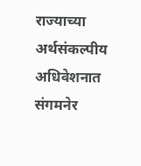राज्याच्या अर्थसंकल्पीय अधिवेशनात संगमनेर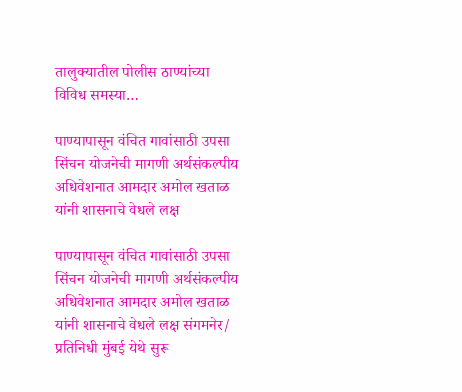तालुक्यातील पोलीस ठाण्यांच्या विविध समस्या…

पाण्यापासून वंचित गावांसाठी उपसा सिंचन योजनेची मागणी अर्थसंकल्पीय अधिवेशनात आमदार अमोल खताळ यांनी शासनाचे वेधले लक्ष

पाण्यापासून वंचित गावांसाठी उपसा सिंचन योजनेची मागणी अर्थसंकल्पीय अधिवेशनात आमदार अमोल खताळ यांनी शासनाचे वेधले लक्ष संगमनेर/ प्रतिनिधी मुंबई येथे सुरू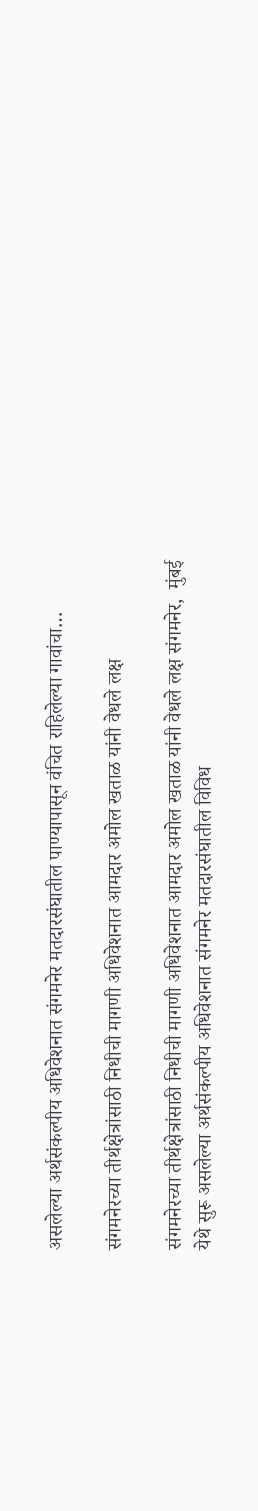असलेल्या अर्थसंकल्पीय अधिवेशनात संगमनेर मतदारसंघातील पाण्यापासून वंचित राहिलेल्या गावांचा…

संगमनेरच्या तीर्थक्षेत्रांसाठी निधीची मागणी अधिवेशनात आमदार अमोल खताळ यांनी वेधले लक्ष

संगमनेरच्या तीर्थक्षेत्रांसाठी निधीची मागणी अधिवेशनात आमदार अमोल खताळ यांनी वेधले लक्ष संगमनेर,  मुंबई येथे सुरू असलेल्या अर्थसंकल्पीय अधिवेशनात संगमनेर मतदारसंघातील विविध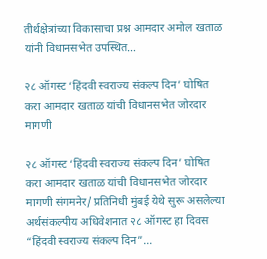तीर्थक्षेत्रांच्या विकासाचा प्रश्न आमदार अमोल खताळ यांनी विधानसभेत उपस्थित…

२८ ऑगस्ट ‘हिंदवी स्वराज्य संकल्प दिन’ घोषित करा आमदार खताळ यांची विधानसभेत जोरदार मागणी

२८ ऑगस्ट ‘हिंदवी स्वराज्य संकल्प दिन’ घोषित करा आमदार खताळ यांची विधानसभेत जोरदार मागणी संगमनेर/ प्रतिनिधी मुंबई येथे सुरू असलेल्या अर्थसंकल्पीय अधिवेशनात २८ ऑगस्ट हा दिवस “हिंदवी स्वराज्य संकल्प दिन”…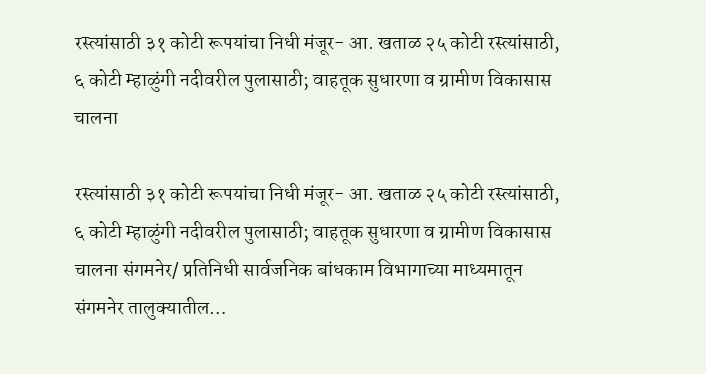रस्त्यांसाठी ३१ कोटी रूपयांचा निधी मंजूर- आ. खताळ २५ कोटी रस्त्यांसाठी, ६ कोटी म्हाळुंगी नदीवरील पुलासाठी; वाहतूक सुधारणा व ग्रामीण विकासास चालना

रस्त्यांसाठी ३१ कोटी रूपयांचा निधी मंजूर- आ. खताळ २५ कोटी रस्त्यांसाठी, ६ कोटी म्हाळुंगी नदीवरील पुलासाठी; वाहतूक सुधारणा व ग्रामीण विकासास चालना संगमनेर/ प्रतिनिधी सार्वजनिक बांधकाम विभागाच्या माध्यमातून संगमनेर तालुक्यातील…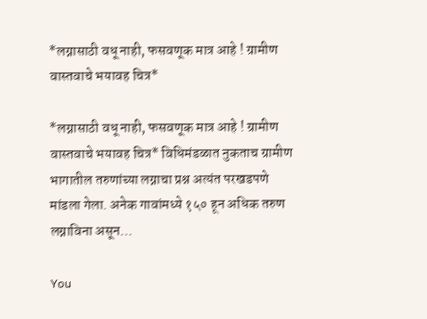*लग्नासाठी वधू नाही, फसवणूक मात्र आहे ! ग्रामीण वास्तवाचे भयावह चित्र*

*लग्नासाठी वधू नाही, फसवणूक मात्र आहे ! ग्रामीण वास्तवाचे भयावह चित्र* विधिमंडळात नुकताच ग्रामीण भागातील तरुणांच्या लग्नाचा प्रश्न अत्यंत परखडपणे मांडला गेला. अनेक गावांमध्ये १५० हून अधिक तरुण लग्नाविना असून…

You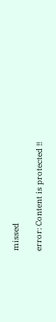missed

error: Content is protected !!